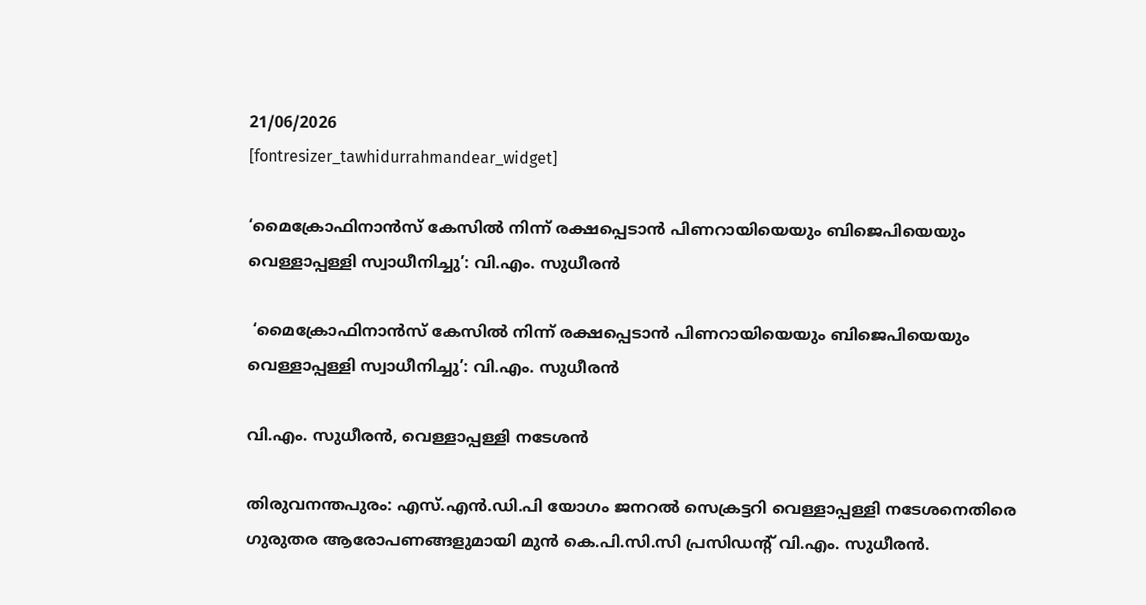21/06/2026
[fontresizer_tawhidurrahmandear_widget]

‘മൈക്രോഫിനാൻസ് കേസിൽ നിന്ന് രക്ഷപ്പെടാൻ പിണറായിയെയും ബിജെപിയെയും വെള്ളാപ്പള്ളി സ്വാധീനിച്ചു’: വി.എം. സുധീരൻ

 ‘മൈക്രോഫിനാൻസ് കേസിൽ നിന്ന് രക്ഷപ്പെടാൻ പിണറായിയെയും ബിജെപിയെയും വെള്ളാപ്പള്ളി സ്വാധീനിച്ചു’: വി.എം. സുധീരൻ

വി.എം. സുധീരൻ, വെള്ളാപ്പള്ളി നടേശൻ

തിരുവനന്തപുരം: എസ്.എൻ.ഡി.പി യോഗം ജനറൽ സെക്രട്ടറി വെള്ളാപ്പള്ളി നടേശനെതിരെ ഗുരുതര ആരോപണങ്ങളുമായി മുൻ കെ.പി.സി.സി പ്രസിഡന്റ് വി.എം. സുധീരൻ.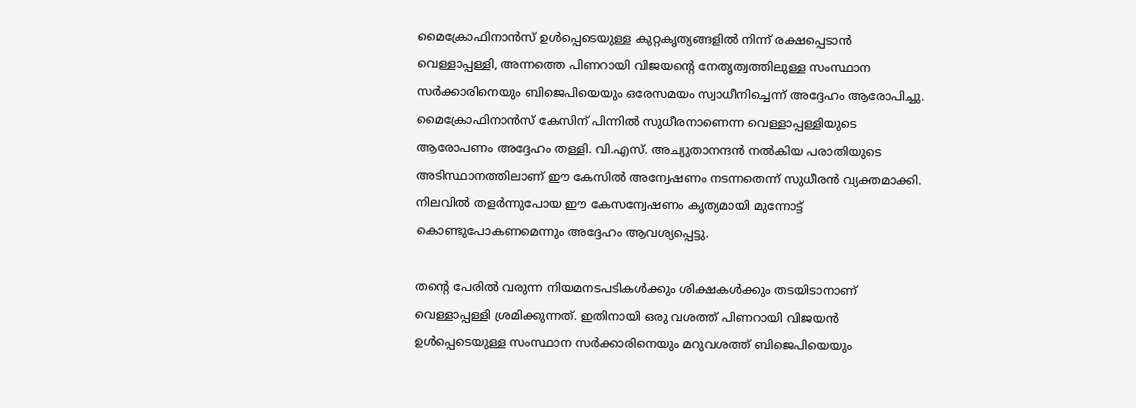മൈക്രോഫിനാൻസ് ഉൾപ്പെടെയുള്ള കുറ്റകൃത്യങ്ങളിൽ നിന്ന് രക്ഷപ്പെടാൻ വെള്ളാപ്പള്ളി, അന്നത്തെ പിണറായി വിജയന്റെ നേതൃത്വത്തിലുള്ള സംസ്ഥാന സർക്കാരിനെയും ബിജെപിയെയും ഒരേസമയം സ്വാധീനിച്ചെന്ന് അദ്ദേഹം ആരോപിച്ചു. മൈക്രോഫിനാൻസ് കേസിന് പിന്നിൽ സുധീരനാണെന്ന വെള്ളാപ്പള്ളിയുടെ ആരോപണം അദ്ദേഹം തള്ളി. വി.എസ്. അച്യുതാനന്ദൻ നൽകിയ പരാതിയുടെ അടിസ്ഥാനത്തിലാണ് ഈ കേസിൽ അന്വേഷണം നടന്നതെന്ന് സുധീരൻ വ്യക്തമാക്കി. നിലവിൽ തളർന്നുപോയ ഈ കേസന്വേഷണം കൃത്യമായി മുന്നോട്ട് കൊണ്ടുപോകണമെന്നും അദ്ദേഹം ആവശ്യപ്പെട്ടു.

തന്റെ പേരിൽ വരുന്ന നിയമനടപടികൾക്കും ശിക്ഷകൾക്കും തടയിടാനാണ് വെള്ളാപ്പള്ളി ശ്രമിക്കുന്നത്. ഇതിനായി ഒരു വശത്ത് പിണറായി വിജയൻ ഉൾപ്പെടെയുള്ള സംസ്ഥാന സർക്കാരിനെയും മറുവശത്ത് ബിജെപിയെയും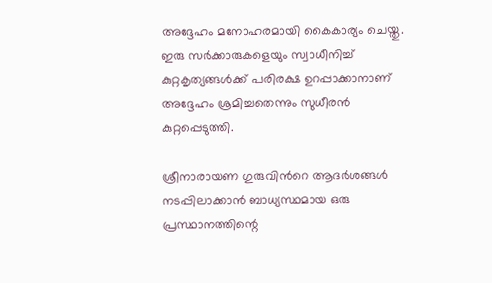അദ്ദേഹം മനോഹരമായി കൈകാര്യം ചെയ്തു. ഇരു സർക്കാരുകളെയും സ്വാധീനിച്ച് കുറ്റകൃത്യങ്ങൾക്ക് പരിരക്ഷ ഉറപ്പാക്കാനാണ് അദ്ദേഹം ശ്രമിച്ചതെന്നും സുധീരൻ കുറ്റപ്പെടുത്തി.

ശ്രീനാരായണ ഗുരുവിൻറെ ആദർശങ്ങൾ നടപ്പിലാക്കാൻ ബാധ്യസ്ഥമായ ഒരു പ്രസ്ഥാനത്തിന്റെ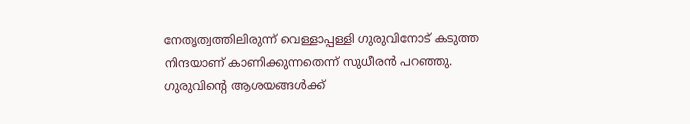നേതൃത്വത്തിലിരുന്ന് വെള്ളാപ്പള്ളി ഗുരുവിനോട് കടുത്ത നിന്ദയാണ് കാണിക്കുന്നതെന്ന് സുധീരൻ പറഞ്ഞു. ഗുരുവിന്റെ ആശയങ്ങൾക്ക്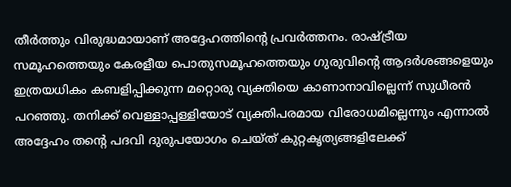തീർത്തും വിരുദ്ധമായാണ് അദ്ദേഹത്തിന്റെ പ്രവർത്തനം. രാഷ്ട്രീയ സമൂഹത്തെയും കേരളീയ പൊതുസമൂഹത്തെയും ഗുരുവിന്റെ ആദർശങ്ങളെയും ഇത്രയധികം കബളിപ്പിക്കുന്ന മറ്റൊരു വ്യക്തിയെ കാണാനാവില്ലെന്ന് സുധീരൻ പറഞ്ഞു. തനിക്ക് വെള്ളാപ്പള്ളിയോട് വ്യക്തിപരമായ വിരോധമില്ലെന്നും എന്നാൽ അദ്ദേഹം തന്റെ പദവി ദുരുപയോഗം ചെയ്ത് കുറ്റകൃത്യങ്ങളിലേക്ക്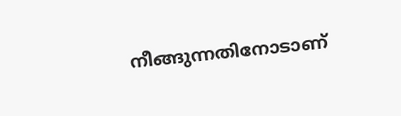നീങ്ങുന്നതിനോടാണ്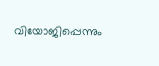വിയോജിപ്പെന്നും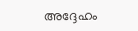അദ്ദേഹം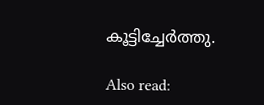കൂട്ടിച്ചേർത്തു.

Also read: